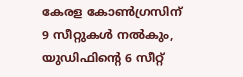കേരള കോണ്‍ഗ്രസിന് 9 സീറ്റുകള്‍ നല്‍കും, യുഡിഫിന്‍റെ 6 സീറ്റ്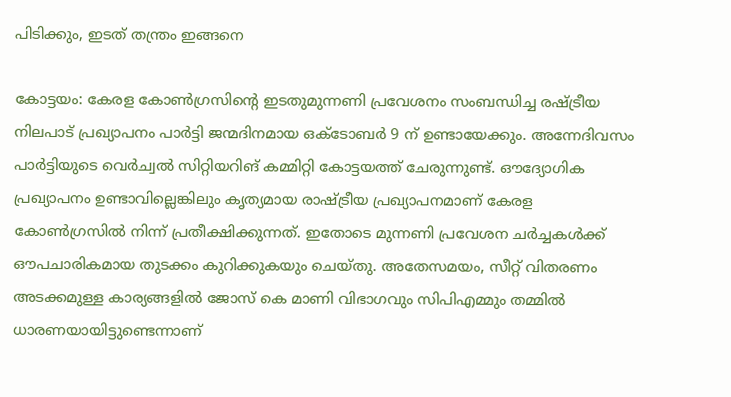പിടിക്കും, ഇടത് തന്ത്രം ഇങ്ങനെ

കോട്ടയം: കേരള കോണ്‍ഗ്രസിന്‍റെ ഇടതുമുന്നണി പ്രവേശനം സംബന്ധിച്ച രഷ്ട്രീയ നിലപാട് പ്രഖ്യാപനം പാര്‍ട്ടി ജന്മദിനമായ ഒക്ടോബര്‍ 9 ന് ഉണ്ടായേക്കും. അന്നേദിവസം പാര്‍ട്ടിയുടെ വെര്‍ച്വല്‍ സിറ്റിയറിങ് കമ്മിറ്റി കോട്ടയത്ത് ചേരുന്നുണ്ട്. ഔദ്യോഗിക പ്രഖ്യാപനം ഉണ്ടാവില്ലെങ്കിലും കൃത്യമായ രാഷ്ട്രീയ പ്രഖ്യാപനമാണ് കേരള കോണ്‍ഗ്രസില്‍ നിന്ന് പ്രതീക്ഷിക്കുന്നത്. ഇതോടെ മുന്നണി പ്രവേശന ചര്‍ച്ചകള്‍ക്ക് ഔപചാരികമായ തുടക്കം കുറിക്കുകയും ചെയ്തു. അതേസമയം, സീറ്റ് വിതരണം അടക്കമുള്ള കാര്യങ്ങളില്‍ ജോസ് കെ മാണി വിഭാഗവും സിപിഎമ്മും തമ്മില്‍ ധാരണയായിട്ടുണ്ടെന്നാണ്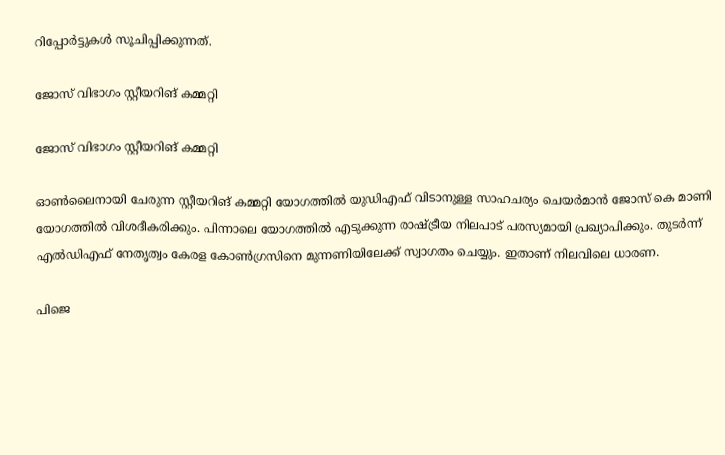റിപ്പോര്‍ട്ടുകള്‍ സൂചിപ്പിക്കുന്നത്.

ജോസ് വിഭാഗം സ്റ്റീയറിങ് കമ്മറ്റി

ജോസ് വിഭാഗം സ്റ്റീയറിങ് കമ്മറ്റി

ഓണ്‍ലൈനായി ചേരുന്ന സ്റ്റീയറിങ് കമ്മറ്റി യോഗത്തില്‍ യുഡിഎഫ് വിടാനുള്ള സാഹചര്യം ചെയര്‍മാന്‍ ജോസ് കെ മാണി യോഗത്തില്‍ വിശദീകരിക്കും. പിന്നാലെ യോഗത്തില്‍ എടുക്കുന്ന രാഷ്ട്രീയ നിലപാട് പരസ്യമായി പ്രഖ്യാപിക്കും. തുടര്‍ന്ന് എല്‍ഡിഎഫ് നേതൃത്വം കേരള കോണ്‍ഗ്രസിനെ മുന്നണിയിലേക്ക് സ്വാഗതം ചെയ്യും. ഇതാണ് നിലവിലെ ധാരണ.

പിജെ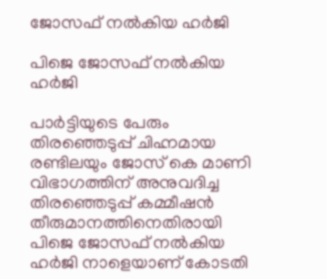ജോസഫ് നല്‍കിയ ഹര്‍ജി

പിജെ ജോസഫ് നല്‍കിയ ഹര്‍ജി

പാര്‍ട്ടിയുടെ പേരും തിരഞ്ഞെടുപ്പ് ചിഹ്നമായ രണ്ടിലയും ജോസ് കെ മാണി വിഭാഗത്തിന് അനുവദിച്ച തിരഞ്ഞെടുപ്പ് കമ്മീഷന്‍ തീരുമാനത്തിനെതിരായി പിജെ ജോസഫ് നല്‍കിയ ഹര്‍ജി നാളെയാണ് കോടതി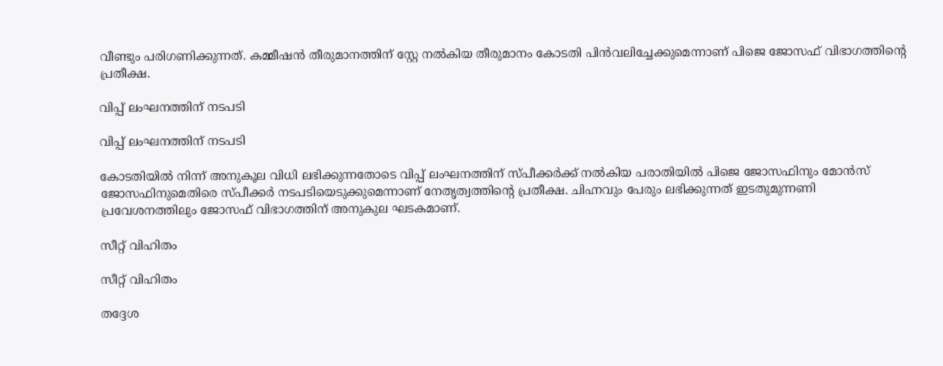വീണ്ടും പരിഗണിക്കുന്നത്. കമ്മീഷന്‍ തീരുമാനത്തിന് സ്റ്റേ നല്‍കിയ തീരുമാനം കോടതി പിന്‍വലിച്ചേക്കുമെന്നാണ് പിജെ ജോസഫ് വിഭാഗത്തിന്‍റെ പ്രതീക്ഷ.

വിപ്പ് ലംഘനത്തിന് നടപടി

വിപ്പ് ലംഘനത്തിന് നടപടി

കോടതിയില്‍ നിന്ന് അനുകൂല വിധി ലഭിക്കുന്നതോടെ വിപ്പ് ലംഘനത്തിന് സ്പീക്കർക്ക് നൽകിയ പരാതിയിൽ പിജെ ജോസഫിനും മോന്‍സ് ജോസഫിനുമെതിരെ സ്പീക്കര്‍ നടപടിയെടുക്കുമെന്നാണ് നേതൃത്വത്തിന്‍റെ പ്രതീക്ഷ. ചിഹ്നവും പേരും ലഭിക്കുന്നത് ഇടതുമുന്നണി പ്രവേശനത്തിലും ജോസഫ് വിഭാഗത്തിന് അനുകുല ഘടകമാണ്.

സീറ്റ് വിഹിതം

സീറ്റ് വിഹിതം

തദ്ദേശ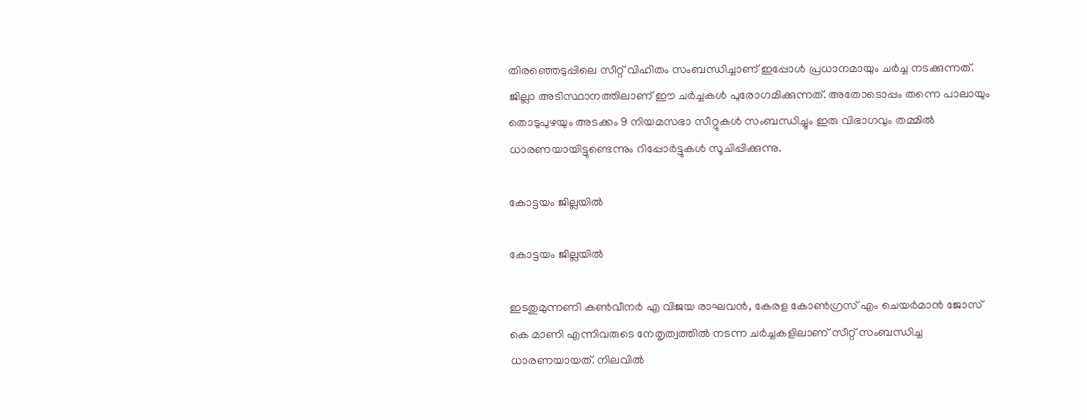തിരഞ്ഞെടുപ്പിലെ സീറ്റ് വിഹിതം സംബന്ധിച്ചാണ് ഇപ്പോള്‍ പ്രധാനമായും ചര്‍ച്ച നടക്കുന്നത്. ജില്ലാ അടിസ്ഥാനത്തിലാണ് ഈ ചര്‍ച്ചകള്‍ പുരോഗമിക്കുന്നത്. അതോടൊപ്പം തന്നെ പാലായും തൊടുപുഴയും അടക്കം 9 നിയമസഭാ സീറ്റുകള്‍ സംബന്ധിച്ചും ഇരു വിഭാഗവും തമ്മില്‍ ധാരണയായിട്ടുണ്ടെന്നും റിപ്പോര്‍ട്ടുകള്‍ സൂചിപ്പിക്കുന്നു.

കോട്ടയം ജില്ലയിൽ

കോട്ടയം ജില്ലയിൽ

ഇടതുമുന്നണി കണ്‍വീനര്‍ എ വിജയ രാഘവന്‍, കേരള കോണ്‍ഗ്രസ് എം ചെയര്‍മാന്‍ ജോസ് കെ മാണി എന്നിവരുടെ നേതൃത്വത്തില്‍ നടന്ന ചര്‍ച്ചകളിലാണ് സീറ്റ് സംബന്ധിച്ച ധാരണയായത്. നിലവില്‍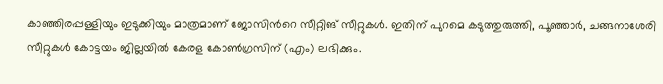കാഞ്ഞിരപ്പള്ളിയും ഇടുക്കിയും മാത്രമാണ് ജോസിന്‍റെ സീറ്റിങ് സീറ്റുകള്‍. ഇതിന് പുറമെ കടുത്തുരുത്തി, പൂഞ്ഞാർ, ചങ്ങനാശേരി സീറ്റുകൾ കോട്ടയം ജില്ലയിൽ കേരള കോൺഗ്രസിന് (എം) ലഭിക്കും.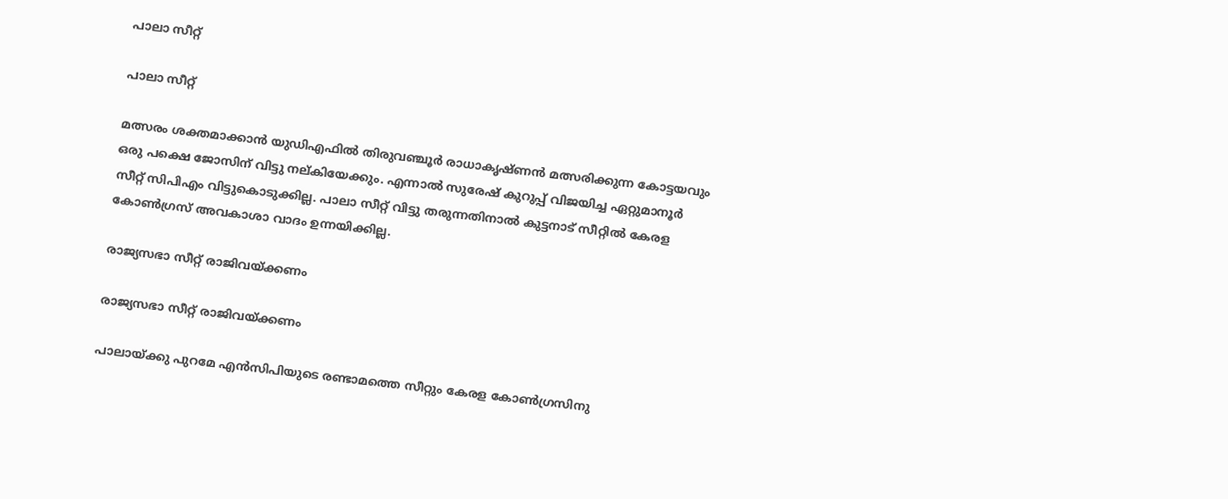പാലാ സീറ്റ്

പാലാ സീറ്റ്

മത്സരം ശക്തമാക്കാന്‍ യുഡിഎഫില്‍ തിരുവഞ്ചൂര്‍ രാധാകൃഷ്ണന്‍ മത്സരിക്കുന്ന കോട്ടയവും ഒരു പക്ഷെ ജോസിന് വിട്ടു നല്കിയേക്കും. എന്നാല്‍ സുരേഷ് കുറുപ്പ് വിജയിച്ച ഏറ്റുമാനൂർ സീറ്റ് സിപിഎം വിട്ടുകൊടുക്കില്ല. പാലാ സീറ്റ് വിട്ടു തരുന്നതിനാല്‍ കുട്ടനാട് സീറ്റില്‍ കേരള കോൺഗ്രസ് അവകാശാ വാദം ഉന്നയിക്കില്ല.

രാജ്യസഭാ സീറ്റ് രാജിവയ്ക്കണം

രാജ്യസഭാ സീറ്റ് രാജിവയ്ക്കണം

പാലായ്ക്കു പുറമേ എൻസിപിയുടെ രണ്ടാമത്തെ സീറ്റും കേരള കോൺഗ്രസിനു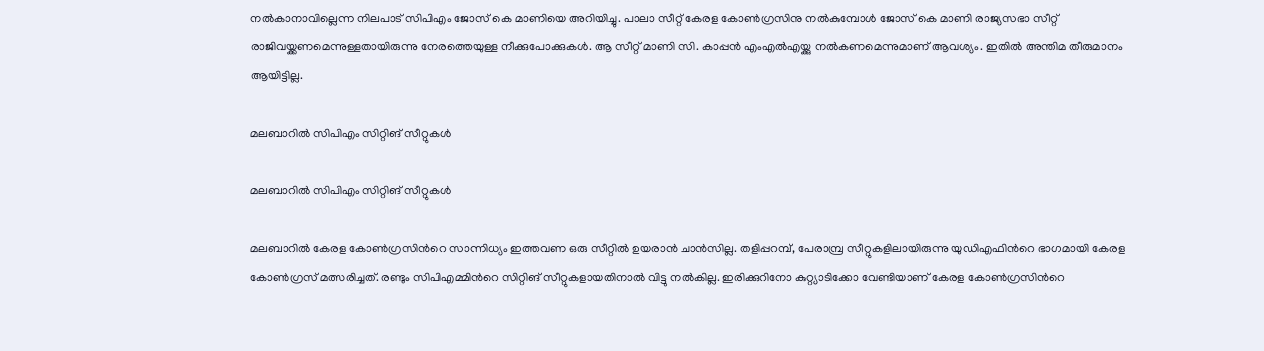നൽകാനാവില്ലെന്ന നിലപാട് സിപിഎം ജോസ് കെ മാണിയെ അറിയിച്ചു. പാലാ സീറ്റ് കേരള കോൺഗ്രസിനു നൽകുമ്പോൾ ജോസ് കെ മാണി രാജ്യസഭാ സീറ്റ് രാജിവയ്ക്കണമെന്നുള്ളതായിരുന്നു നേരത്തെയുള്ള നീക്കുപോക്കുകള്‍. ആ സീറ്റ് മാണി സി. കാപ്പൻ എംഎൽഎയ്ക്കു നൽകണമെന്നുമാണ് ആവശ്യം. ഇതില്‍ അന്തിമ തീരുമാനം ആയിട്ടില്ല.

മലബാറില്‍ സിപിഎം സിറ്റിങ് സീറ്റുകള്‍

മലബാറില്‍ സിപിഎം സിറ്റിങ് സീറ്റുകള്‍

മലബാറില്‍ കേരള കോണ്‍ഗ്രസിന്‍റെ സാന്നിധ്യം ഇത്തവണ ഒരു സീറ്റില്‍ ഉയരാന്‍ ചാന്‍സില്ല. തളിപ്പറമ്പ്, പേരാമ്പ്ര സീറ്റുകളിലായിരുന്നു യുഡിഎഫിന്‍റെ ഭാഗമായി കേരള കോണ്‍ഗ്രസ് മത്സരിച്ചത്. രണ്ടും സിപിഎമ്മിന്‍റെ സിറ്റിങ് സീറ്റുകളായതിനാല്‍ വിട്ടു നല്‍കില്ല. ഇരിക്കുറിനോ കുറ്റ്യാടിക്കോ വേണ്ടിയാണ് കേരള കോണ്‍ഗ്രസിന്‍റെ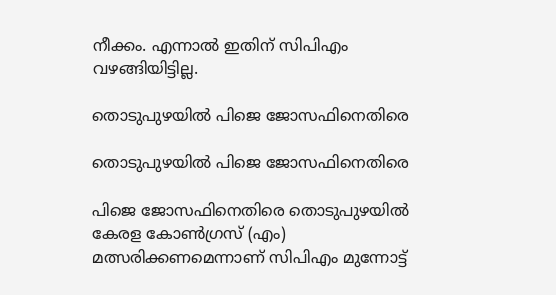നീക്കം. എന്നാല്‍ ഇതിന് സിപിഎം വഴങ്ങിയിട്ടില്ല.

തൊടുപുഴയിൽ പിജെ ജോസഫിനെതിരെ

തൊടുപുഴയിൽ പിജെ ജോസഫിനെതിരെ

പിജെ ജോസഫിനെതിരെ തൊടുപുഴയിൽ കേരള കോൺഗ്രസ് (എം) മത്സരിക്കണമെന്നാണ് സിപിഎം മുന്നോട്ട്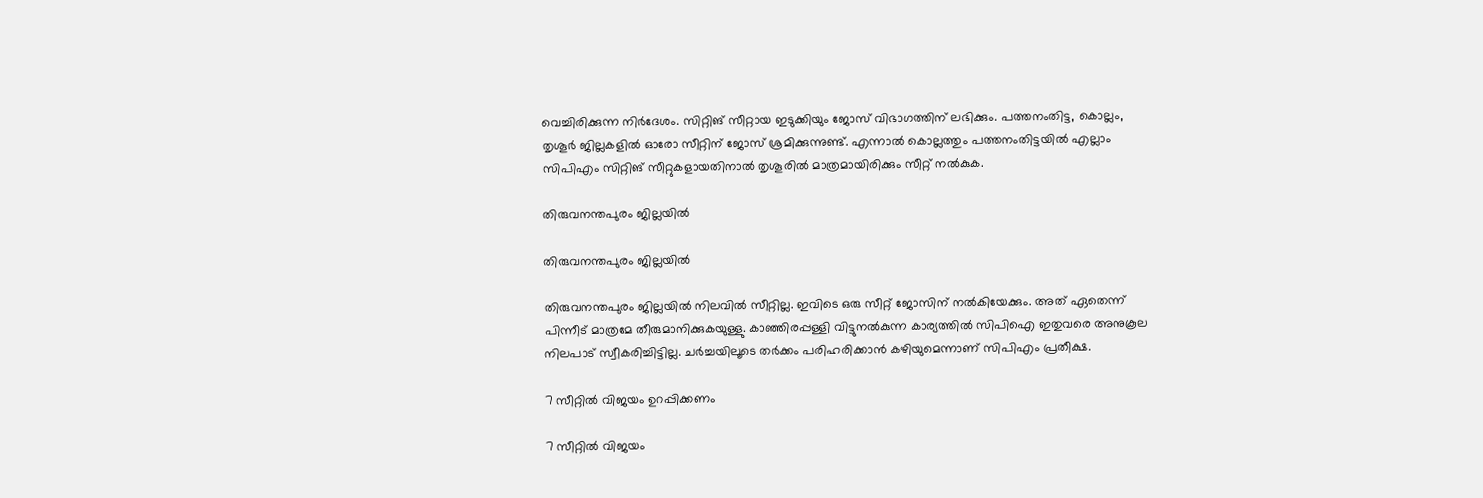വെച്ചിരിക്കുന്ന നിര്‍ദേശം. സിറ്റിങ് സീറ്റായ ഇടുക്കിയും ജോസ് വിഭാഗത്തിന് ലഭിക്കും. പത്തനംതിട്ട, കൊല്ലം, തൃശൂര്‍ ജില്ലകളിൽ ഓരോ സീറ്റിന് ജോസ് ശ്രമിക്കുന്നുണ്ട്. എന്നാല്‍ കൊല്ലത്തും പത്തനംതിട്ടയില്‍ എല്ലാം സിപിഎം സിറ്റിങ് സീറ്റുകളായതിനാല്‍ തൃശൂരില്‍ മാത്രമായിരിക്കും സീറ്റ് നല്‍കുക.

തിരുവനന്തപുരം ജില്ലയിൽ

തിരുവനന്തപുരം ജില്ലയിൽ

തിരുവനന്തപുരം ജില്ലയിൽ നിലവിൽ സീറ്റില്ല. ഇവിടെ ഒരു സീറ്റ് ജോസിന് നല്‍കിയേക്കും. അത് ഏതെന്ന് പിന്നീട് മാത്രമേ തീരുമാനിക്കുകയുള്ളു. കാഞ്ഞിരപ്പള്ളി വിട്ടുനല്‍കുന്ന കാര്യത്തില്‍ സിപിഐ ഇതുവരെ അനുകൂല നിലപാട് സ്വീകരിച്ചിട്ടില്ല. ചര്‍ച്ചയിലൂടെ തര്‍ക്കം പരിഹരിക്കാന്‍ കഴിയുമെന്നാണ് സിപിഎം പ്രതീക്ഷ.

7 സീറ്റില്‍ വിജയം ഉറപ്പിക്കണം

7 സീറ്റില്‍ വിജയം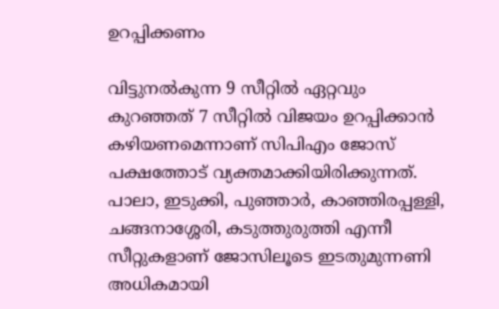ഉറപ്പിക്കണം

വിട്ടുനല്‍കുന്ന 9 സീറ്റില്‍ ഏറ്റവും കുറഞ്ഞത് 7 സീറ്റില്‍ വിജയം ഉറപ്പിക്കാന്‍ കഴിയണമെന്നാണ് സിപിഎം ജോസ് പക്ഷത്തോട് വ്യക്തമാക്കിയിരിക്കുന്നത്. പാലാ, ഇടുക്കി, പുഞ്ഞാര്‍, കാഞ്ഞിരപ്പള്ളി, ചങ്ങനാശ്ശേരി, കടുത്തുരുത്തി എന്നീ സീറ്റുകളാണ് ജോസിലൂടെ ഇടതുമുന്നണി അധികമായി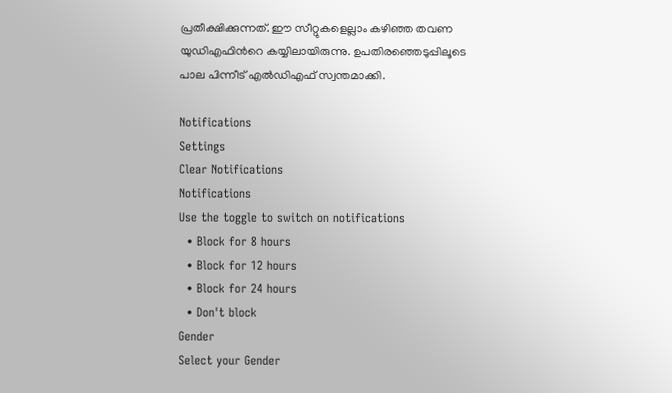പ്രതീക്ഷിക്കുന്നത്. ഈ സീറ്റുകളെല്ലാം കഴിഞ്ഞ തവണ യുഡിഎഫിന്‍റെ കയ്യിലായിരുന്നു. ഉപതിരഞ്ഞെടുപ്പിലൂടെ പാല പിന്നീട് എല്‍ഡിഎഫ് സ്വന്തമാക്കി.

Notifications
Settings
Clear Notifications
Notifications
Use the toggle to switch on notifications
  • Block for 8 hours
  • Block for 12 hours
  • Block for 24 hours
  • Don't block
Gender
Select your Gender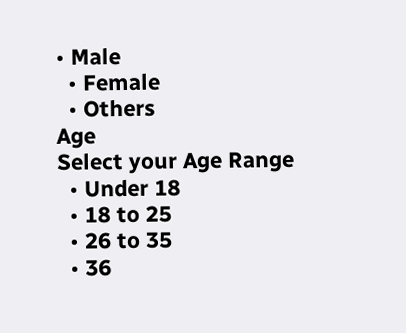• Male
  • Female
  • Others
Age
Select your Age Range
  • Under 18
  • 18 to 25
  • 26 to 35
  • 36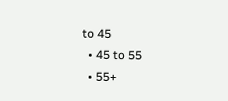to 45
  • 45 to 55
  • 55+